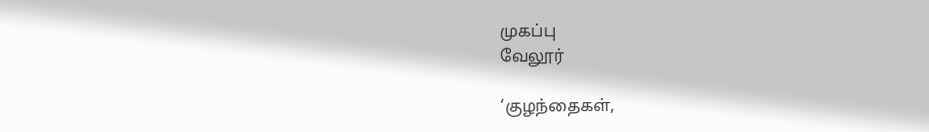முகப்பு
வேலூர்

‘குழந்தைகள்,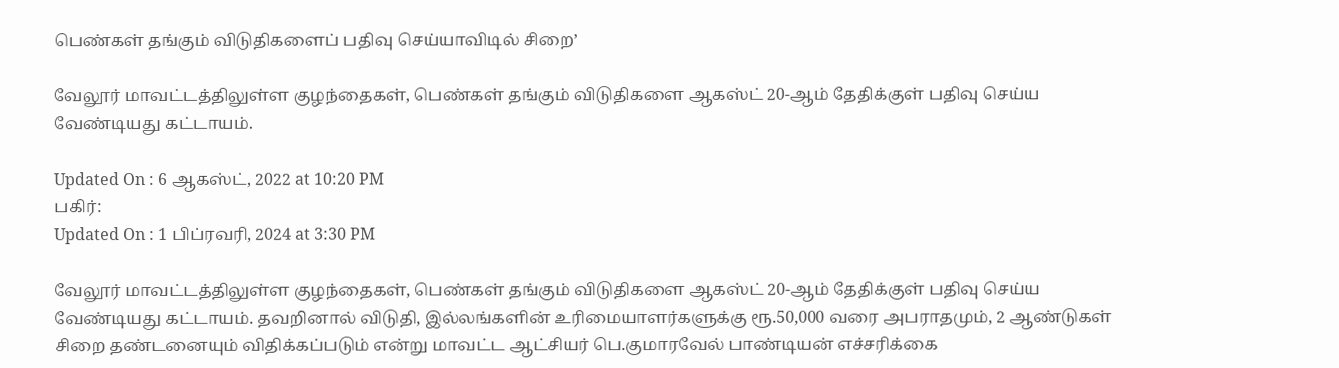பெண்கள் தங்கும் விடுதிகளைப் பதிவு செய்யாவிடில் சிறை’

வேலூர் மாவட்டத்திலுள்ள குழந்தைகள், பெண்கள் தங்கும் விடுதிகளை ஆகஸ்ட் 20-ஆம் தேதிக்குள் பதிவு செய்ய வேண்டியது கட்டாயம்.

Updated On : 6 ஆகஸ்ட், 2022 at 10:20 PM
பகிர்:
Updated On : 1 பிப்ரவரி, 2024 at 3:30 PM

வேலூர் மாவட்டத்திலுள்ள குழந்தைகள், பெண்கள் தங்கும் விடுதிகளை ஆகஸ்ட் 20-ஆம் தேதிக்குள் பதிவு செய்ய வேண்டியது கட்டாயம். தவறினால் விடுதி, இல்லங்களின் உரிமையாளர்களுக்கு ரூ.50,000 வரை அபராதமும், 2 ஆண்டுகள் சிறை தண்டனையும் விதிக்கப்படும் என்று மாவட்ட ஆட்சியர் பெ.குமாரவேல் பாண்டியன் எச்சரிக்கை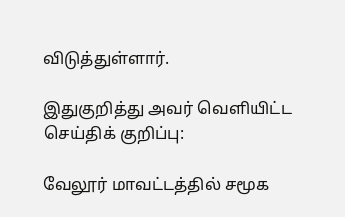விடுத்துள்ளார்.

இதுகுறித்து அவர் வெளியிட்ட செய்திக் குறிப்பு:

வேலூர் மாவட்டத்தில் சமூக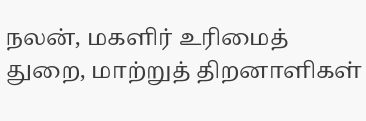நலன், மகளிர் உரிமைத் துறை, மாற்றுத் திறனாளிகள்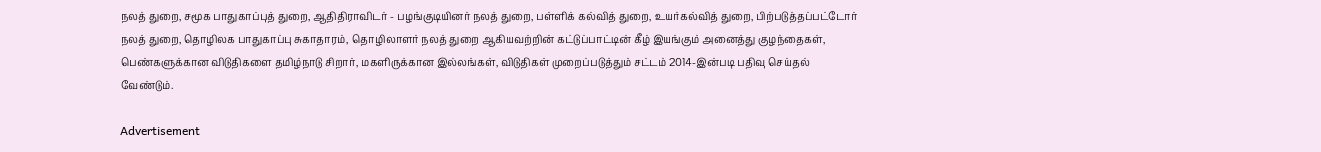நலத் துறை, சமூக பாதுகாப்புத் துறை, ஆதிதிராவிடர் - பழங்குடியினர் நலத் துறை, பள்ளிக் கல்வித் துறை, உயர்கல்வித் துறை, பிற்படுத்தப்பட்டோர் நலத் துறை, தொழிலக பாதுகாப்பு சுகாதாரம், தொழிலாளர் நலத் துறை ஆகியவற்றின் கட்டுப்பாட்டின் கீழ் இயங்கும் அனைத்து குழந்தைகள், பெண்களுக்கான விடுதிகளை தமிழ்நாடு சிறார், மகளிருக்கான இல்லங்கள், விடுதிகள் முறைப்படுத்தும் சட்டம் 2014-இன்படி பதிவு செய்தல் வேண்டும்.

Advertisement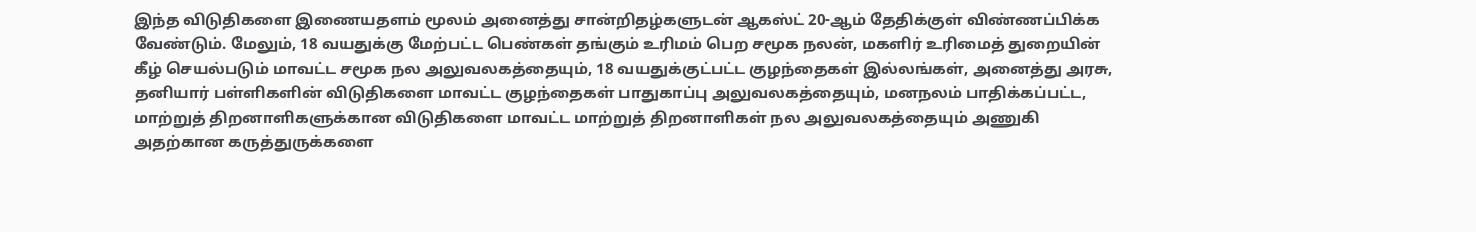இந்த விடுதிகளை இணையதளம் மூலம் அனைத்து சான்றிதழ்களுடன் ஆகஸ்ட் 20-ஆம் தேதிக்குள் விண்ணப்பிக்க வேண்டும். மேலும், 18 வயதுக்கு மேற்பட்ட பெண்கள் தங்கும் உரிமம் பெற சமூக நலன், மகளிர் உரிமைத் துறையின் கீழ் செயல்படும் மாவட்ட சமூக நல அலுவலகத்தையும், 18 வயதுக்குட்பட்ட குழந்தைகள் இல்லங்கள், அனைத்து அரசு, தனியார் பள்ளிகளின் விடுதிகளை மாவட்ட குழந்தைகள் பாதுகாப்பு அலுவலகத்தையும், மனநலம் பாதிக்கப்பட்ட, மாற்றுத் திறனாளிகளுக்கான விடுதிகளை மாவட்ட மாற்றுத் திறனாளிகள் நல அலுவலகத்தையும் அணுகி அதற்கான கருத்துருக்களை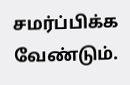சமர்ப்பிக்க வேண்டும்.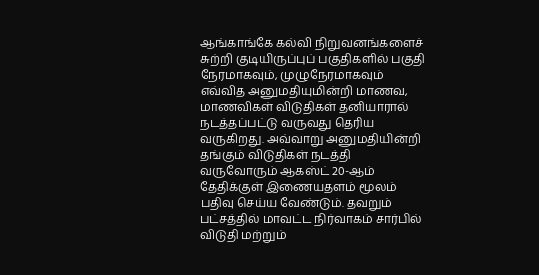ஆங்காங்கே கல்வி நிறுவனங்களைச் சுற்றி குடியிருப்புப் பகுதிகளில் பகுதி நேரமாகவும், முழுநேரமாகவும் எவ்வித அனுமதியுமின்றி மாணவ, மாணவிகள் விடுதிகள் தனியாரால் நடத்தப்பட்டு வருவது தெரிய வருகிறது. அவ்வாறு அனுமதியின்றி தங்கும் விடுதிகள் நடத்தி வருவோரும் ஆகஸ்ட் 20-ஆம் தேதிக்குள் இணையதளம் மூலம் பதிவு செய்ய வேண்டும். தவறும் பட்சத்தில் மாவட்ட நிர்வாகம் சார்பில் விடுதி மற்றும்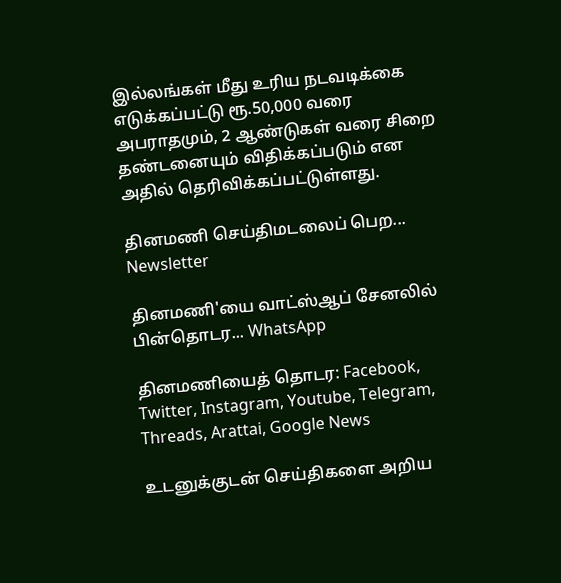இல்லங்கள் மீது உரிய நடவடிக்கை எடுக்கப்பட்டு ரூ.50,000 வரை அபராதமும், 2 ஆண்டுகள் வரை சிறை தண்டனையும் விதிக்கப்படும் என அதில் தெரிவிக்கப்பட்டுள்ளது.

தினமணி செய்திமடலைப் பெற... Newsletter

தினமணி'யை வாட்ஸ்ஆப் சேனலில் பின்தொடர... WhatsApp

தினமணியைத் தொடர: Facebook, Twitter, Instagram, Youtube, Telegram, Threads, Arattai, Google News

உடனுக்குடன் செய்திகளை அறிய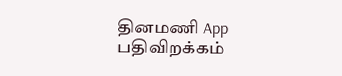தினமணி App பதிவிறக்கம்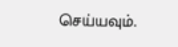செய்யவும்.